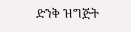ድንቅ ዝግጅት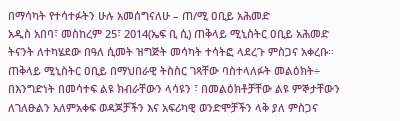በማሳካት የተሳተፉትን ሁሉ አመሰግናለሁ – ጠ/ሚ ዐቢይ አሕመድ
አዲስ አበባ፣ መስከረም 25፣ 2014(ኤፍ ቢ ሲ) ጠቅላይ ሚኒስትር ዐቢይ አሕመድ ትናንት ለተካሄደው በዓለ ሲመት ዝግጅት መሳካት ተሳትፎ ላደረጉ ምስጋና አቀረቡ፡፡
ጠቅላይ ሚኒስትር ዐቢይ በማህበራዊ ትስስር ገጻቸው ባስተላለፉት መልዕክት÷ በእንግድነት በመሳተፍ ልዩ ክብራቸውን ላሳዩን ፣ በመልዕክቶቻቸው ልዩ ምኞታቸውን ለገለፁልን አለምአቀፍ ወዳጆቻችን እና አፍሪካዊ ወንድሞቻችን ላቅ ያለ ምስጋና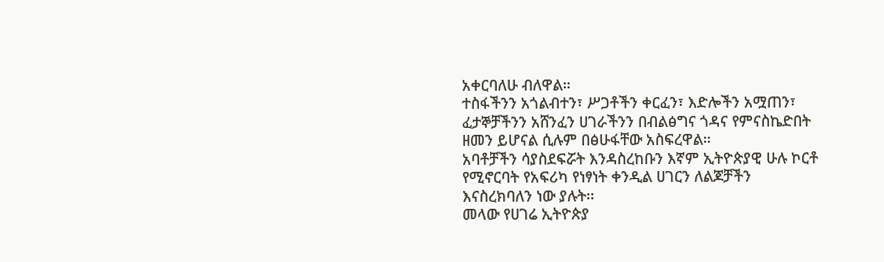አቀርባለሁ ብለዋል።
ተስፋችንን አጎልብተን፣ ሥጋቶችን ቀርፈን፣ እድሎችን አሟጠን፣ ፈታኞቻችንን አሸንፈን ሀገራችንን በብልፅግና ጎዳና የምናስኬድበት ዘመን ይሆናል ሲሉም በፅሁፋቸው አስፍረዋል።
አባቶቻችን ሳያስደፍሯት እንዳስረከቡን እኛም ኢትዮጵያዊ ሁሉ ኮርቶ የሚኖርባት የአፍሪካ የነፃነት ቀንዲል ሀገርን ለልጆቻችን እናስረክባለን ነው ያሉት፡፡
መላው የሀገሬ ኢትዮጵያ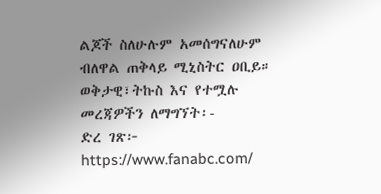ልጆች ስለሁሉም አመሰግናለሁም ብለዋል ጠቅላይ ሚኒስትር ዐቢይ።
ወቅታዊ፣ትኩስ እና የተሟሉ መረጃዎችን ለማግኘት፡-
ድረ ገጽ፦ https://www.fanabc.com/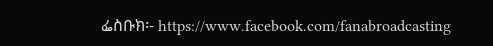ፌስቡክ፡- https://www.facebook.com/fanabroadcasting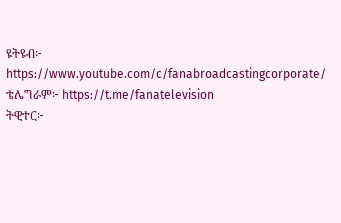ዩትዩብ፦ https://www.youtube.com/c/fanabroadcastingcorporate/
ቴሌግራም፦ https://t.me/fanatelevision
ትዊተር፦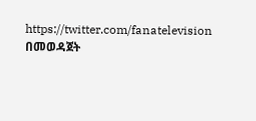https://twitter.com/fanatelevision በመወዳጀት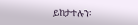ይከታተሉን፡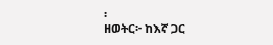፡
ዘወትር፦ ከእኛ ጋር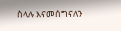ስላሉ እናመሰግናለን